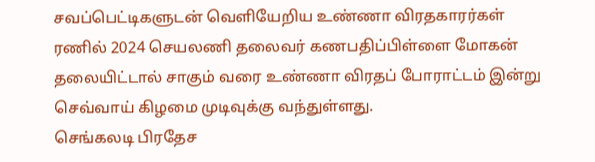சவப்பெட்டிகளுடன் வெளியேறிய உண்ணா விரதகாரர்கள்
ரணில் 2024 செயலணி தலைவர் கணபதிப்பிள்ளை மோகன் தலையிட்டால் சாகும் வரை உண்ணா விரதப் போராட்டம் இன்று செவ்வாய் கிழமை முடிவுக்கு வந்துள்ளது.
செங்கலடி பிரதேச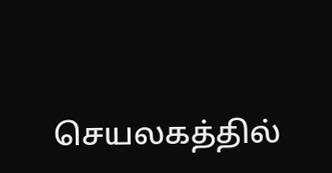செயலகத்தில்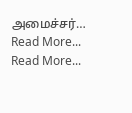அமைச்சர்…
Read More...
Read More...